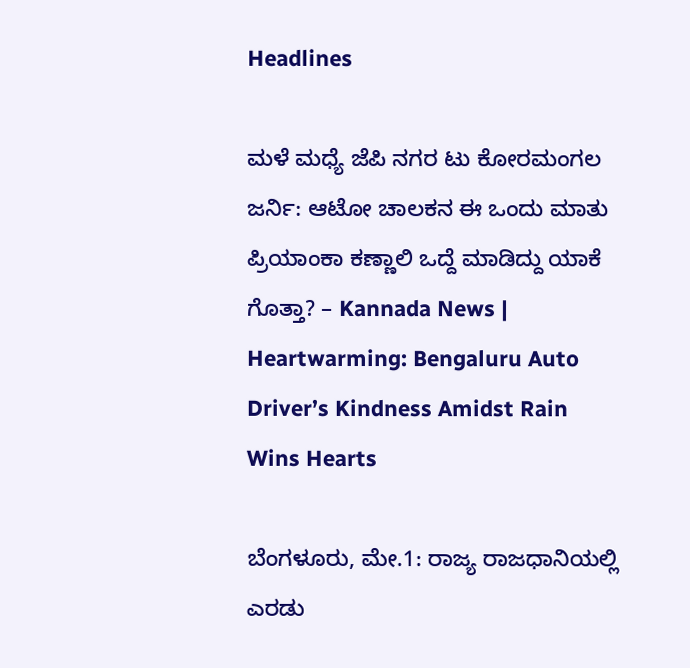Headlines

ಮಳೆ ಮಧ್ಯೆ ಜೆಪಿ ನಗರ ಟು ಕೋರಮಂಗಲ ಜರ್ನಿ: ಆಟೋ ಚಾಲಕನ ಈ ಒಂದು ಮಾತು ಪ್ರಿಯಾಂಕಾ ಕಣ್ಣಾಲಿ ಒದ್ದೆ ಮಾಡಿದ್ದು ಯಾಕೆ ಗೊತ್ತಾ? – Kannada News | Heartwarming: Bengaluru Auto Driver’s Kindness Amidst Rain Wins Hearts

ಬೆಂಗಳೂರು, ಮೇ.1: ರಾಜ್ಯ ರಾಜಧಾನಿಯಲ್ಲಿ ಎರಡು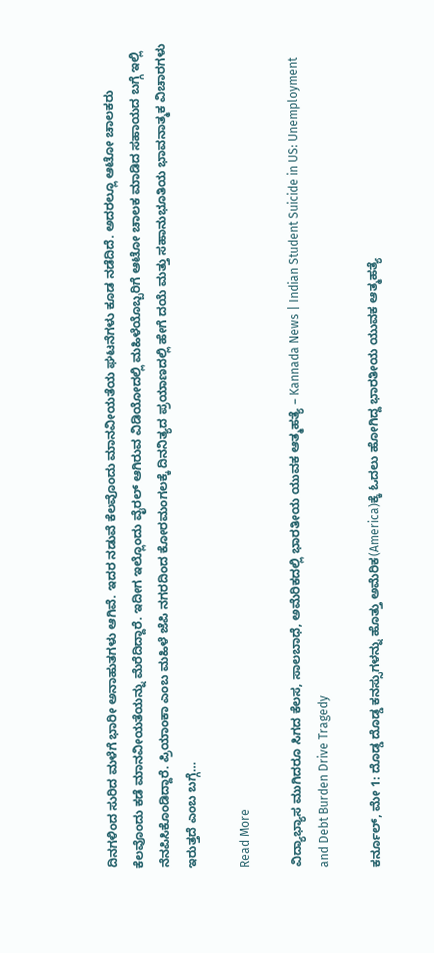ದಿನಗಳಿಂದ ಸುರಿದ ಮಳೆಗೆ ಭಾರೀ ಅನಾಹುತಗಳು ಆಗಿವೆ. ಇದರ ನಡುವೆ ಕೆಲವೊಂದು ಮಾನವೀಯತೆಯ ಘಟನೆಗಳು ಕೂಡ ನಡೆದಿದೆ. ಅದರಲ್ಲೂ ಆಟೋ ಚಾಲಕರು ಕೆಲವೊಂದು ಕಡೆ ಮಾನವೀಯತೆಯನ್ನು ಮೆರೆದಿದ್ದಾರೆ. ಇದೀಗ ಇಲ್ಲೊಂದು ವೈರಲ್ ಆಗಿರುವ ವಿಡಿಯೋದಲ್ಲಿ ಮಹಿಳೆಯೊಬ್ಬರಿಗೆ ಆಟೋ ಚಾಲಕ ಮಾಡಿದ ಸಹಾಯದ ಬಗ್ಗೆ ಇಲ್ಲಿ ನೆನಪಿಸಿಕೊಂಡಿದ್ದಾರೆ. ಪ್ರಿಯಾಂಕಾ ಎಂಬ ಮಹಿಳೆ ಜೆಪಿ ನಗರದಿಂದ ಕೋರಮಂಗಲಕ್ಕೆ ದಿನನಿತ್ಯದ ಪ್ರಯಾಣದಲ್ಲಿ ಹೇಗೆ ದಯೆ ಮತ್ತು ಸಹಾನುಭೂತಿಯ ಭಾವನಾತ್ಮಕ ವಿಚಾರಗಳು ಇರುತ್ತದೆ ಎಂಬ ಬಗ್ಗೆ…

Read More

ವಿದ್ಯಾಭ್ಯಾಸ ಮುಗಿದರೂ ಸಿಗದ ಕೆಲಸ, ಸಾಲಬಾಧೆ, ಅಮೆರಿಕದಲ್ಲಿ ಭಾರತೀಯ ಯುವಕ ಆತ್ಮಹತ್ಯೆ – Kannada News | Indian Student Suicide in US: Unemployment and Debt Burden Drive Tragedy

ಕರ್ನೂಲ್, ಮೇ 1: ದೊಡ್ಡ ದೊಡ್ಡ ಕನಸ್ಸುಗಳನ್ನು ಹೊತ್ತು ಅಮೆರಿಕ(America)ಕ್ಕೆ ಓದಲು ಹೋಗಿದ್ದ ಭಾರತೀಯ ಯುವಕ ಆತ್ಮಹತ್ಯೆ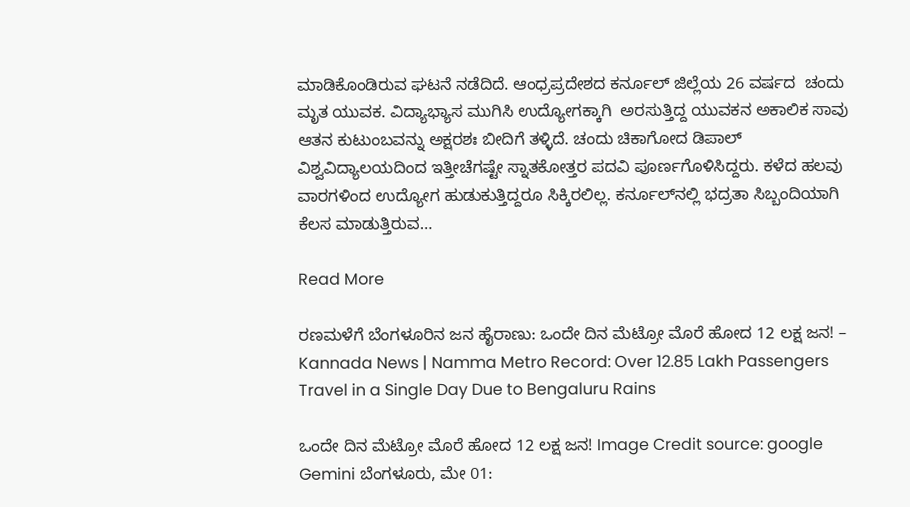ಮಾಡಿಕೊಂಡಿರುವ ಘಟನೆ ನಡೆದಿದೆ. ಆಂಧ್ರಪ್ರದೇಶದ ಕರ್ನೂಲ್ ಜಿಲ್ಲೆಯ 26 ವರ್ಷದ  ಚಂದು ಮೃತ ಯುವಕ. ವಿದ್ಯಾಭ್ಯಾಸ ಮುಗಿಸಿ ಉದ್ಯೋಗಕ್ಕಾಗಿ  ಅರಸುತ್ತಿದ್ದ ಯುವಕನ ಅಕಾಲಿಕ ಸಾವು ಆತನ ಕುಟುಂಬವನ್ನು ಅಕ್ಷರಶಃ ಬೀದಿಗೆ ತಳ್ಳಿದೆ. ಚಂದು ಚಿಕಾಗೋದ ಡಿಪಾಲ್ ವಿಶ್ವವಿದ್ಯಾಲಯದಿಂದ ಇತ್ತೀಚೆಗಷ್ಟೇ ಸ್ನಾತಕೋತ್ತರ ಪದವಿ ಪೂರ್ಣಗೊಳಿಸಿದ್ದರು. ಕಳೆದ ಹಲವು ವಾರಗಳಿಂದ ಉದ್ಯೋಗ ಹುಡುಕುತ್ತಿದ್ದರೂ ಸಿಕ್ಕಿರಲಿಲ್ಲ. ಕರ್ನೂಲ್‌ನಲ್ಲಿ ಭದ್ರತಾ ಸಿಬ್ಬಂದಿಯಾಗಿ ಕೆಲಸ ಮಾಡುತ್ತಿರುವ…

Read More

ರಣಮಳೆಗೆ ಬೆಂಗಳೂರಿನ ಜನ ಹೈರಾಣು: ಒಂದೇ ದಿನ ಮೆಟ್ರೋ ಮೊರೆ ಹೋದ 12 ಲಕ್ಷ ಜನ! – Kannada News | Namma Metro Record: Over 12.85 Lakh Passengers Travel in a Single Day Due to Bengaluru Rains

ಒಂದೇ ದಿನ ಮೆಟ್ರೋ ಮೊರೆ ಹೋದ 12 ಲಕ್ಷ ಜನ! Image Credit source: google Gemini ಬೆಂಗಳೂರು, ಮೇ 01: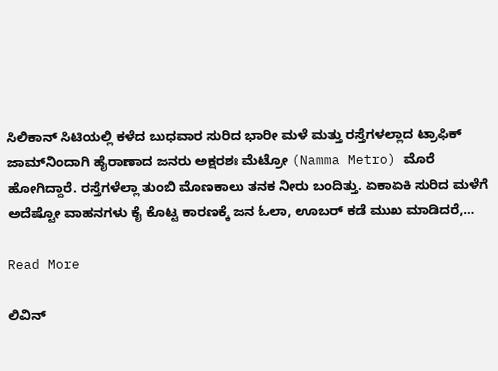ಸಿಲಿಕಾನ್ ಸಿಟಿಯಲ್ಲಿ ಕಳೆದ ಬುಧವಾರ ಸುರಿದ ಭಾರೀ ಮಳೆ ಮತ್ತು ರಸ್ತೆಗಳಲ್ಲಾದ ಟ್ರಾಫಿಕ್ ಜಾಮ್‌ನಿಂದಾಗಿ ಹೈರಾಣಾದ ಜನರು ಅಕ್ಷರಶಃ ಮೆಟ್ರೋ (Namma Metro) ಮೊರೆ ಹೋಗಿದ್ದಾರೆ. ರಸ್ತೆಗಳೆಲ್ಲಾ ತುಂಬಿ ಮೊಣಕಾಲು ತನಕ ನೀರು ಬಂದಿತ್ತು. ಏಕಾಏಕಿ ಸುರಿದ ಮಳೆಗೆ ಅದೆಷ್ಟೋ ವಾಹನಗಳು ಕೈ ಕೊಟ್ಟ ಕಾರಣಕ್ಕೆ ಜನ ಓಲಾ, ಊಬರ್ ಕಡೆ ಮುಖ ಮಾಡಿದರೆ,…

Read More

ಲಿವಿನ್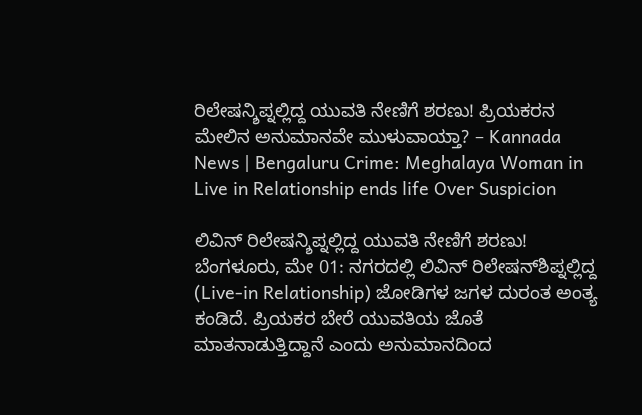ರಿಲೇಷನ್ಶಿಪ್ನಲ್ಲಿದ್ದ ಯುವತಿ ನೇಣಿಗೆ ಶರಣು! ಪ್ರಿಯಕರನ ಮೇಲಿನ ಅನುಮಾನವೇ ಮುಳುವಾಯ್ತಾ? – Kannada News | Bengaluru Crime: Meghalaya Woman in Live in Relationship ends life Over Suspicion

ಲಿವಿನ್ ರಿಲೇಷನ್ಶಿಪ್ನಲ್ಲಿದ್ದ ಯುವತಿ ನೇಣಿಗೆ ಶರಣು! ಬೆಂಗಳೂರು, ಮೇ 01: ನಗರದಲ್ಲಿ ಲಿವಿನ್ ರಿಲೇಷನ್‌ಶಿಪ್ನಲ್ಲಿದ್ದ (Live-in Relationship) ಜೋಡಿಗಳ ಜಗಳ ದುರಂತ ಅಂತ್ಯ ಕಂಡಿದೆ. ಪ್ರಿಯಕರ ಬೇರೆ ಯುವತಿಯ ಜೊತೆ ಮಾತನಾಡುತ್ತಿದ್ದಾನೆ ಎಂದು ಅನುಮಾನದಿಂದ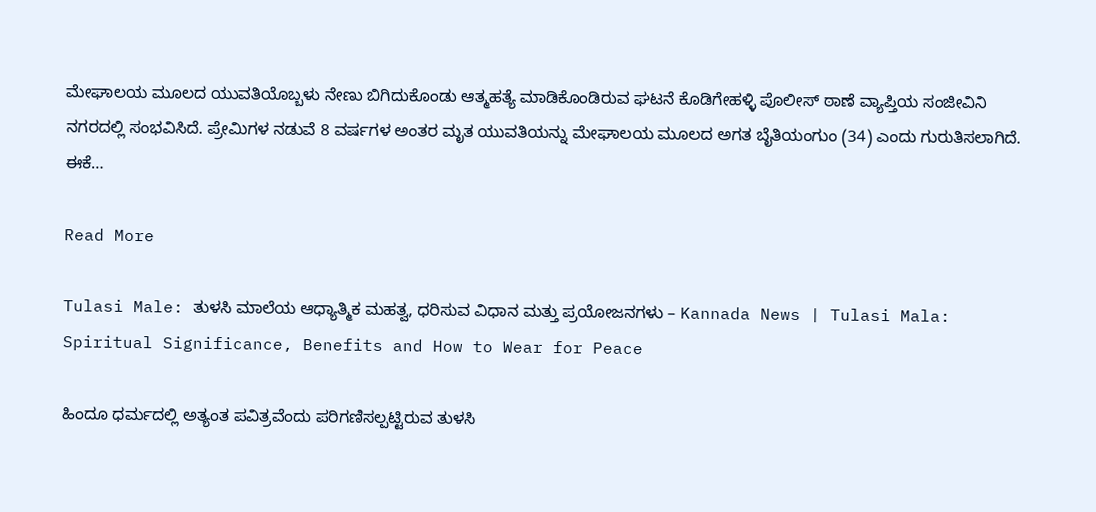ಮೇಘಾಲಯ ಮೂಲದ ಯುವತಿಯೊಬ್ಬಳು ನೇಣು ಬಿಗಿದುಕೊಂಡು ಆತ್ಮಹತ್ಯೆ ಮಾಡಿಕೊಂಡಿರುವ ಘಟನೆ ಕೊಡಿಗೇಹಳ್ಳಿ ಪೊಲೀಸ್ ಠಾಣೆ ವ್ಯಾಪ್ತಿಯ ಸಂಜೀವಿನಿ ನಗರದಲ್ಲಿ ಸಂಭವಿಸಿದೆ. ಪ್ರೇಮಿಗಳ ನಡುವೆ 8 ವರ್ಷಗಳ ಅಂತರ ಮೃತ ಯುವತಿಯನ್ನು ಮೇಘಾಲಯ ಮೂಲದ ಅಗತ ಬೈತಿಯಂಗುಂ (34) ಎಂದು ಗುರುತಿಸಲಾಗಿದೆ. ಈಕೆ…

Read More

Tulasi Male: ತುಳಸಿ ಮಾಲೆಯ ಆಧ್ಯಾತ್ಮಿಕ ಮಹತ್ವ, ಧರಿಸುವ ವಿಧಾನ ಮತ್ತು ಪ್ರಯೋಜನಗಳು – Kannada News | Tulasi Mala: Spiritual Significance, Benefits and How to Wear for Peace

ಹಿಂದೂ ಧರ್ಮದಲ್ಲಿ ಅತ್ಯಂತ ಪವಿತ್ರವೆಂದು ಪರಿಗಣಿಸಲ್ಪಟ್ಟಿರುವ ತುಳಸಿ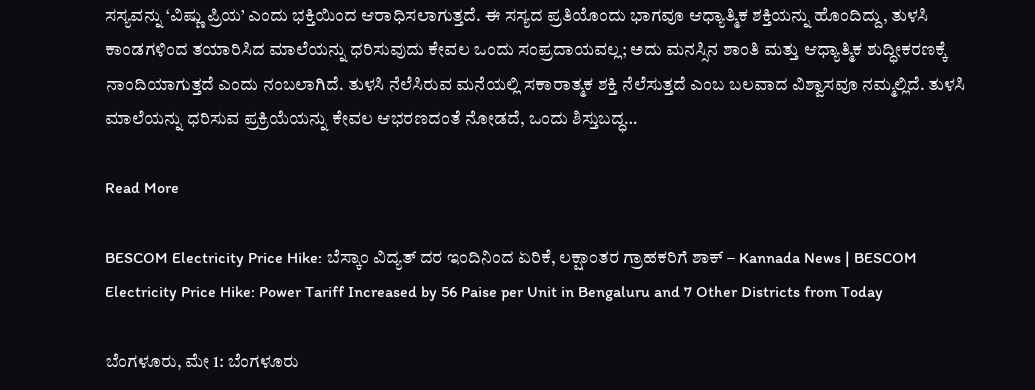ಸಸ್ಯವನ್ನು ‘ವಿಷ್ಣು ಪ್ರಿಯ’ ಎಂದು ಭಕ್ತಿಯಿಂದ ಆರಾಧಿಸಲಾಗುತ್ತದೆ. ಈ ಸಸ್ಯದ ಪ್ರತಿಯೊಂದು ಭಾಗವೂ ಆಧ್ಯಾತ್ಮಿಕ ಶಕ್ತಿಯನ್ನು ಹೊಂದಿದ್ದು, ತುಳಸಿ ಕಾಂಡಗಳಿಂದ ತಯಾರಿಸಿದ ಮಾಲೆಯನ್ನು ಧರಿಸುವುದು ಕೇವಲ ಒಂದು ಸಂಪ್ರದಾಯವಲ್ಲ; ಅದು ಮನಸ್ಸಿನ ಶಾಂತಿ ಮತ್ತು ಆಧ್ಯಾತ್ಮಿಕ ಶುದ್ಧೀಕರಣಕ್ಕೆ ನಾಂದಿಯಾಗುತ್ತದೆ ಎಂದು ನಂಬಲಾಗಿದೆ. ತುಳಸಿ ನೆಲೆಸಿರುವ ಮನೆಯಲ್ಲಿ ಸಕಾರಾತ್ಮಕ ಶಕ್ತಿ ನೆಲೆಸುತ್ತದೆ ಎಂಬ ಬಲವಾದ ವಿಶ್ವಾಸವೂ ನಮ್ಮಲ್ಲಿದೆ. ತುಳಸಿ ಮಾಲೆಯನ್ನು ಧರಿಸುವ ಪ್ರಕ್ರಿಯೆಯನ್ನು ಕೇವಲ ಆಭರಣದಂತೆ ನೋಡದೆ, ಒಂದು ಶಿಸ್ತುಬದ್ಧ…

Read More

BESCOM Electricity Price Hike: ಬೆಸ್ಕಾಂ ವಿದ್ಯತ್ ದರ ಇಂದಿನಿಂದ ಏರಿಕೆ, ಲಕ್ಷಾಂತರ ಗ್ರಾಹಕರಿಗೆ ಶಾಕ್ – Kannada News | BESCOM Electricity Price Hike: Power Tariff Increased by 56 Paise per Unit in Bengaluru and 7 Other Districts from Today

ಬೆಂಗಳೂರು, ಮೇ 1: ಬೆಂಗಳೂರು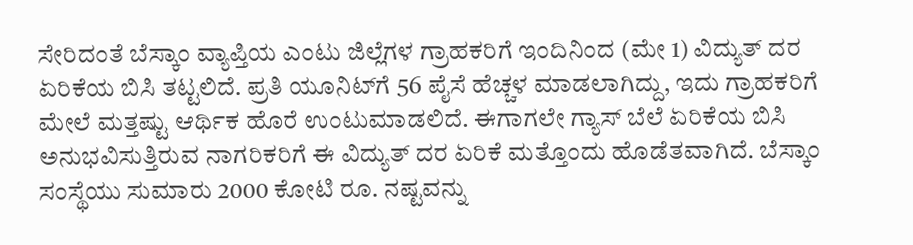ಸೇರಿದಂತೆ ಬೆಸ್ಕಾಂ ವ್ಯಾಪ್ತಿಯ ಎಂಟು ಜಿಲ್ಲೆಗಳ ಗ್ರಾಹಕರಿಗೆ ಇಂದಿನಿಂದ (ಮೇ 1) ವಿದ್ಯುತ್ ದರ ಏರಿಕೆಯ ಬಿಸಿ ತಟ್ಟಲಿದೆ. ಪ್ರತಿ ಯೂನಿಟ್‌ಗೆ 56 ಪೈಸೆ ಹೆಚ್ಚಳ ಮಾಡಲಾಗಿದ್ದು, ಇದು ಗ್ರಾಹಕರಿಗೆ ಮೇಲೆ ಮತ್ತಷ್ಟು ಆರ್ಥಿಕ ಹೊರೆ ಉಂಟುಮಾಡಲಿದೆ. ಈಗಾಗಲೇ ಗ್ಯಾಸ್ ಬೆಲೆ ಏರಿಕೆಯ ಬಿಸಿ ಅನುಭವಿಸುತ್ತಿರುವ ನಾಗರಿಕರಿಗೆ ಈ ವಿದ್ಯುತ್ ದರ ಏರಿಕೆ ಮತ್ತೊಂದು ಹೊಡೆತವಾಗಿದೆ. ಬೆಸ್ಕಾಂ ಸಂಸ್ಥೆಯು ಸುಮಾರು 2000 ಕೋಟಿ ರೂ. ನಷ್ಟವನ್ನು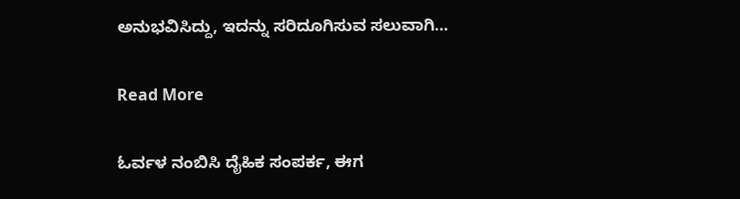ಅನುಭವಿಸಿದ್ದು, ಇದನ್ನು ಸರಿದೂಗಿಸುವ ಸಲುವಾಗಿ…

Read More

ಓರ್ವಳ ನಂಬಿಸಿ ದೈಹಿಕ ಸಂಪರ್ಕ, ಈಗ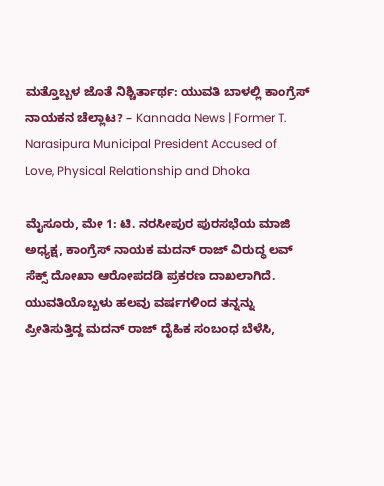ಮತ್ತೊಬ್ಬಳ ಜೊತೆ ನಿಶ್ಚಿರ್ತಾರ್ಥ: ಯುವತಿ ಬಾಳಲ್ಲಿ ಕಾಂಗ್ರೆಸ್ ನಾಯಕನ ಚೆಲ್ಲಾಟ? – Kannada News | Former T. Narasipura Municipal President Accused of Love, Physical Relationship and Dhoka

ಮೈಸೂರು, ಮೇ 1: ಟಿ. ನರಸೀಪುರ ಪುರಸಭೆಯ ಮಾಜಿ ಅಧ್ಯಕ್ಷ, ಕಾಂಗ್ರೆಸ್ ನಾಯಕ ಮದನ್ ರಾಜ್ ವಿರುದ್ಧ ಲವ್ ಸೆಕ್ಸ್ ದೋಖಾ ಆರೋಪದಡಿ ಪ್ರಕರಣ ದಾಖಲಾಗಿದೆ. ಯುವತಿಯೊಬ್ಬಳು ಹಲವು ವರ್ಷಗಳಿಂದ ತನ್ನನ್ನು ಪ್ರೀತಿಸುತ್ತಿದ್ದ ಮದನ್ ರಾಜ್ ದೈಹಿಕ ಸಂಬಂಧ ಬೆಳೆಸಿ,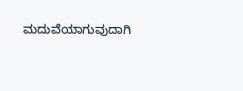ಮದುವೆಯಾಗುವುದಾಗಿ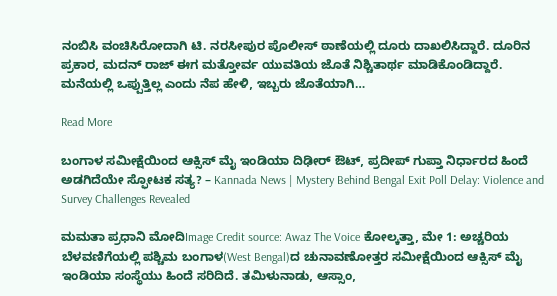ನಂಬಿಸಿ ವಂಚಿಸಿರೋದಾಗಿ ಟಿ. ನರಸೀಪುರ ಪೊಲೀಸ್ ಠಾಣೆಯಲ್ಲಿ ದೂರು ದಾಖಲಿಸಿದ್ದಾರೆ. ದೂರಿನ ಪ್ರಕಾರ, ಮದನ್ ರಾಜ್ ಈಗ ಮತ್ತೋರ್ವ ಯುವತಿಯ ಜೊತೆ ನಿಶ್ಚಿತಾರ್ಥ ಮಾಡಿಕೊಂಡಿದ್ದಾರೆ. ಮನೆಯಲ್ಲಿ ಒಪ್ಪುತ್ತಿಲ್ಲ ಎಂದು ನೆಪ ಹೇಳಿ, ಇಬ್ಬರು ಜೊತೆಯಾಗಿ…

Read More

ಬಂಗಾಳ ಸಮೀಕ್ಷೆಯಿಂದ ಆಕ್ಸಿಸ್ ಮೈ ಇಂಡಿಯಾ ದಿಢೀರ್ ಔಟ್, ಪ್ರದೀಪ್ ಗುಪ್ತಾ ನಿರ್ಧಾರದ ಹಿಂದೆ ಅಡಗಿದೆಯೇ ಸ್ಫೋಟಕ ಸತ್ಯ? – Kannada News | Mystery Behind Bengal Exit Poll Delay: Violence and Survey Challenges Revealed

ಮಮತಾ ಪ್ರಧಾನಿ ಮೋದಿImage Credit source: Awaz The Voice ಕೋಲ್ಕತ್ತಾ, ಮೇ 1: ಅಚ್ಚರಿಯ ಬೆಳವಣಿಗೆಯಲ್ಲಿ ಪಶ್ಚಿಮ ಬಂಗಾಳ(West Bengal)ದ ಚುನಾವಣೋತ್ತರ ಸಮೀಕ್ಷೆಯಿಂದ ಆಕ್ಸಿಸ್ ಮೈ ಇಂಡಿಯಾ ಸಂಸ್ಥೆಯು ಹಿಂದೆ ಸರಿದಿದೆ. ತಮಿಳುನಾಡು, ಆಸ್ಸಾಂ,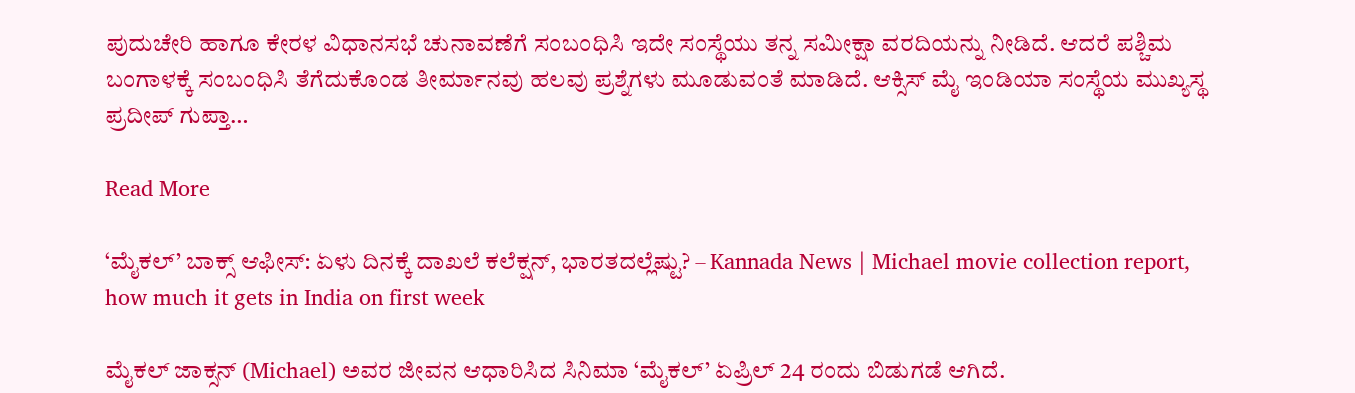ಪುದುಚೇರಿ ಹಾಗೂ ಕೇರಳ ವಿಧಾನಸಭೆ ಚುನಾವಣೆಗೆ ಸಂಬಂಧಿಸಿ ಇದೇ ಸಂಸ್ಥೆಯು ತನ್ನ ಸಮೀಕ್ಷಾ ವರದಿಯನ್ನು ನೀಡಿದೆ. ಆದರೆ ಪಶ್ಚಿಮ ಬಂಗಾಳಕ್ಕೆ ಸಂಬಂಧಿಸಿ ತೆಗೆದುಕೊಂಡ ತೀರ್ಮಾನವು ಹಲವು ಪ್ರಶ್ನೆಗಳು ಮೂಡುವಂತೆ ಮಾಡಿದೆ. ಆಕ್ಸಿಸ್‌ ಮೈ ಇಂಡಿಯಾ ಸಂಸ್ಥೆಯ ಮುಖ್ಯಸ್ಥ ಪ್ರದೀಪ್‌ ಗುಪ್ತಾ…

Read More

‘ಮೈಕಲ್’ ಬಾಕ್ಸ್ ಆಫೀಸ್: ಏಳು ದಿನಕ್ಕೆ ದಾಖಲೆ ಕಲೆಕ್ಷನ್, ಭಾರತದಲ್ಲೆಷ್ಟು? – Kannada News | Michael movie collection report, how much it gets in India on first week

ಮೈಕಲ್ ಜಾಕ್ಸನ್ (Michael) ಅವರ ಜೀವನ ಆಧಾರಿಸಿದ ಸಿನಿಮಾ ‘ಮೈಕಲ್’ ಏಪ್ರಿಲ್ 24 ರಂದು ಬಿಡುಗಡೆ ಆಗಿದೆ.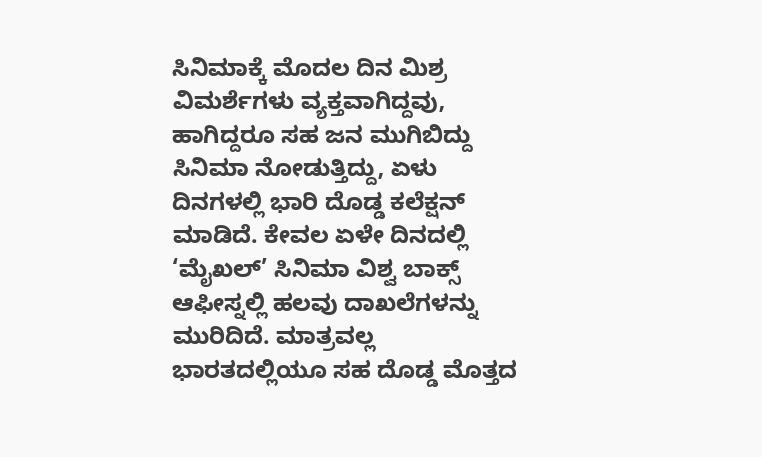ಸಿನಿಮಾಕ್ಕೆ ಮೊದಲ ದಿನ ಮಿಶ್ರ ವಿಮರ್ಶೆಗಳು ವ್ಯಕ್ತವಾಗಿದ್ದವು, ಹಾಗಿದ್ದರೂ ಸಹ ಜನ ಮುಗಿಬಿದ್ದು ಸಿನಿಮಾ ನೋಡುತ್ತಿದ್ದು, ಏಳು ದಿನಗಳಲ್ಲಿ ಭಾರಿ ದೊಡ್ಡ ಕಲೆಕ್ಷನ್ ಮಾಡಿದೆ. ಕೇವಲ ಏಳೇ ದಿನದಲ್ಲಿ ‘ಮೈಖಲ್’ ಸಿನಿಮಾ ವಿಶ್ವ ಬಾಕ್ಸ್ ಆಫೀಸ್ನಲ್ಲಿ ಹಲವು ದಾಖಲೆಗಳನ್ನು ಮುರಿದಿದೆ. ಮಾತ್ರವಲ್ಲ ಭಾರತದಲ್ಲಿಯೂ ಸಹ ದೊಡ್ಡ ಮೊತ್ತದ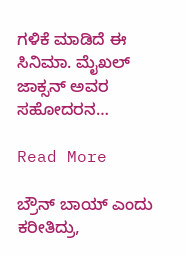ಗಳಿಕೆ ಮಾಡಿದೆ ಈ ಸಿನಿಮಾ. ಮೈಖಲ್ ಜಾಕ್ಸನ್ ಅವರ ಸಹೋದರನ…

Read More

ಬ್ರೌನ್ ಬಾಯ್ ಎಂದು ಕರೀತಿದ್ರು,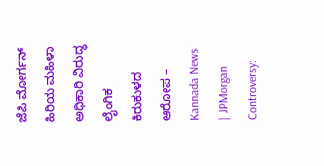ಜೆಪಿ ಮೋರ್ಗನ್ ಹಿರಿಯ ಮಹಿಳಾ ಅಧಿಕಾರಿ ವಿರುದ್ಧ ಲೈಂಗಿಕ ಕಿರುಕುಳದ ಆರೋಪ – Kannada News | JPMorgan Controversy: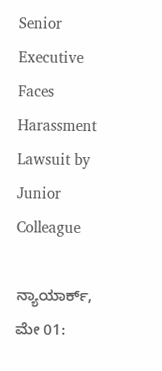Senior Executive Faces Harassment Lawsuit by Junior Colleague

ನ್ಯಾಯಾರ್ಕ್, ಮೇ 01: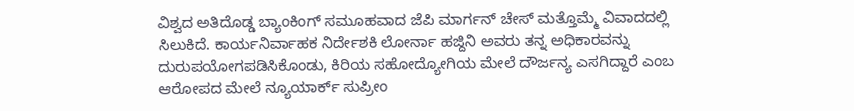ವಿಶ್ವದ ಅತಿದೊಡ್ಡ ಬ್ಯಾಂಕಿಂಗ್ ಸಮೂಹವಾದ ಜೆಪಿ ಮಾರ್ಗನ್ ಚೇಸ್ ಮತ್ತೊಮ್ಮೆ ವಿವಾದದಲ್ಲಿ ಸಿಲುಕಿದೆ. ಕಾರ್ಯನಿರ್ವಾಹಕ ನಿರ್ದೇಶಕಿ ಲೋರ್ನಾ ಹಜ್ದಿನಿ ಅವರು ತನ್ನ ಅಧಿಕಾರವನ್ನು ದುರುಪಯೋಗಪಡಿಸಿಕೊಂಡು, ಕಿರಿಯ ಸಹೋದ್ಯೋಗಿಯ ಮೇಲೆ ದೌರ್ಜನ್ಯ ಎಸಗಿದ್ದಾರೆ ಎಂಬ ಆರೋಪದ ಮೇಲೆ ನ್ಯೂಯಾರ್ಕ್ ಸುಪ್ರೀಂ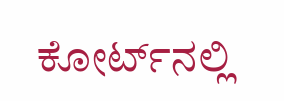ಕೋರ್ಟ್‌ನಲ್ಲಿ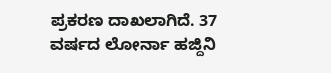ಪ್ರಕರಣ ದಾಖಲಾಗಿದೆ. 37 ವರ್ಷದ ಲೋರ್ನಾ ಹಜ್ದಿನಿ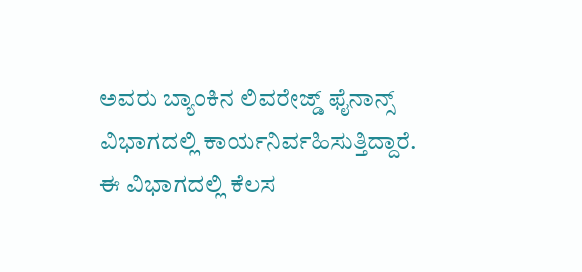ಅವರು ಬ್ಯಾಂಕಿನ ಲಿವರೇಜ್ಡ್ ಫೈನಾನ್ಸ್ ವಿಭಾಗದಲ್ಲಿ ಕಾರ್ಯನಿರ್ವಹಿಸುತ್ತಿದ್ದಾರೆ. ಈ ವಿಭಾಗದಲ್ಲಿ ಕೆಲಸ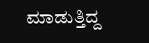ಮಾಡುತ್ತಿದ್ದ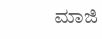ಮಾಜಿ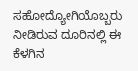ಸಹೋದ್ಯೋಗಿಯೊಬ್ಬರು ನೀಡಿರುವ ದೂರಿನಲ್ಲಿ ಈ ಕೆಳಗಿನ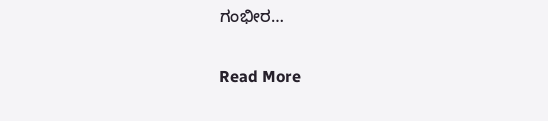ಗಂಭೀರ…

Read More